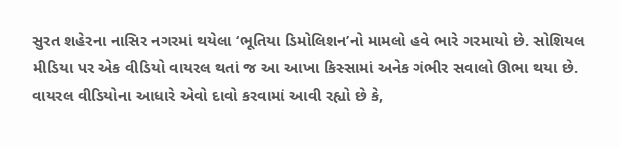સુરત શહેરના નાસિર નગરમાં થયેલા ‘ભૂતિયા ડિમોલિશન’નો મામલો હવે ભારે ગરમાયો છે. સોશિયલ મીડિયા પર એક વીડિયો વાયરલ થતાં જ આ આખા કિસ્સામાં અનેક ગંભીર સવાલો ઊભા થયા છે.
વાયરલ વીડિયોના આધારે એવો દાવો કરવામાં આવી રહ્યો છે કે,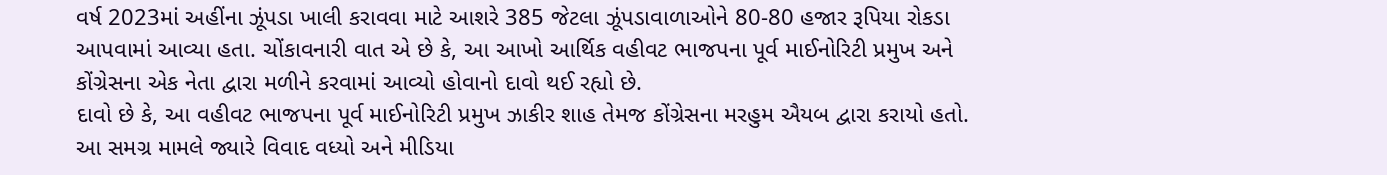વર્ષ 2023માં અહીંના ઝૂંપડા ખાલી કરાવવા માટે આશરે 385 જેટલા ઝૂંપડાવાળાઓને 80-80 હજાર રૂપિયા રોકડા આપવામાં આવ્યા હતા. ચોંકાવનારી વાત એ છે કે, આ આખો આર્થિક વહીવટ ભાજપના પૂર્વ માઈનોરિટી પ્રમુખ અને કોંગ્રેસના એક નેતા દ્વારા મળીને કરવામાં આવ્યો હોવાનો દાવો થઈ રહ્યો છે.
દાવો છે કે, આ વહીવટ ભાજપના પૂર્વ માઈનોરિટી પ્રમુખ ઝાકીર શાહ તેમજ કોંગ્રેસના મરહુમ ઐયબ દ્વારા કરાયો હતો. આ સમગ્ર મામલે જ્યારે વિવાદ વધ્યો અને મીડિયા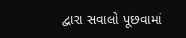દ્વારા સવાલો પૂછવામાં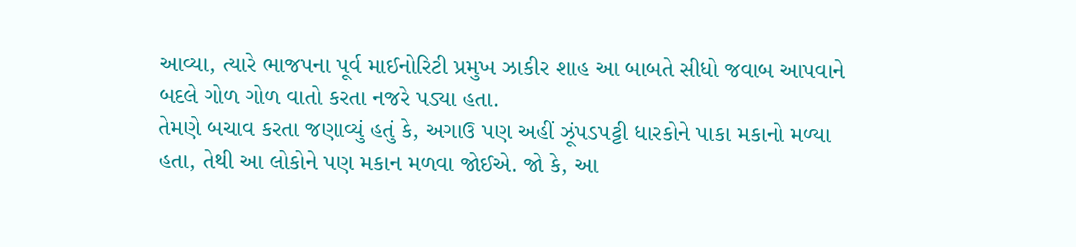આવ્યા, ત્યારે ભાજપના પૂર્વ માઈનોરિટી પ્રમુખ ઝાકીર શાહ આ બાબતે સીધો જવાબ આપવાને બદલે ગોળ ગોળ વાતો કરતા નજરે પડ્યા હતા.
તેમણે બચાવ કરતા જણાવ્યું હતું કે, અગાઉ પણ અહીં ઝૂંપડપટ્ટી ધારકોને પાકા મકાનો મળ્યા હતા, તેથી આ લોકોને પણ મકાન મળવા જોઈએ. જો કે, આ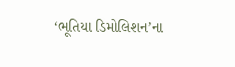‘ભૂતિયા ડિમોલિશન’ના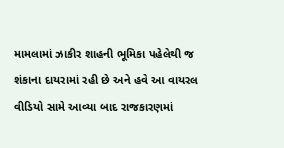મામલામાં ઝાકીર શાહની ભૂમિકા પહેલેથી જ શંકાના દાયરામાં રહી છે અને હવે આ વાયરલ વીડિયો સામે આવ્યા બાદ રાજકારણમાં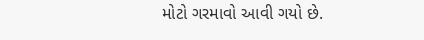મોટો ગરમાવો આવી ગયો છે.